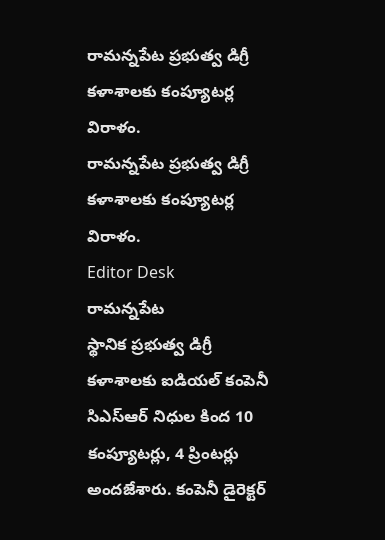రామన్నపేట ప్రభుత్వ డిగ్రీ కళాశాలకు కంప్యూటర్ల విరాళం.
రామన్నపేట ప్రభుత్వ డిగ్రీ కళాశాలకు కంప్యూటర్ల విరాళం.
Editor Desk
రామన్నపేట
స్థానిక ప్రభుత్వ డిగ్రీ కళాశాలకు ఐడియల్ కంపెనీ సిఎస్ఆర్ నిధుల కింద 10 కంప్యూటర్లు, 4 ప్రింటర్లు అందజేశారు. కంపెనీ డైరెక్టర్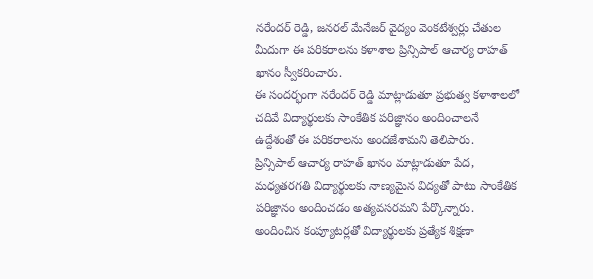నరేందర్ రెడ్డి, జనరల్ మేనేజర్ వైద్యం వెంకటేశ్వర్లు చేతుల మీదుగా ఈ పరికరాలను కళాశాల ప్రిన్సిపాల్ ఆచార్య రాహత్ ఖానం స్వీకరించారు.
ఈ సందర్భంగా నరేందర్ రెడ్డి మాట్లాడుతూ ప్రభుత్వ కళాశాలలో చదివే విద్యార్థులకు సాంకేతిక పరిజ్ఞానం అందించాలనే ఉద్దేశంతో ఈ పరికరాలను అందజేశామని తెలిపారు.
ప్రిన్సిపాల్ ఆచార్య రాహత్ ఖానం మాట్లాడుతూ పేద, మధ్యతరగతి విద్యార్థులకు నాణ్యమైన విద్యతో పాటు సాంకేతిక పరిజ్ఞానం అందించడం అత్యవసరమని పేర్కొన్నారు. అందించిన కంప్యూటర్లతో విద్యార్థులకు ప్రత్యేక శిక్షణా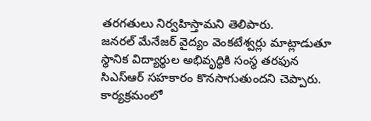తరగతులు నిర్వహిస్తామని తెలిపారు.
జనరల్ మేనేజర్ వైద్యం వెంకటేశ్వర్లు మాట్లాడుతూ స్థానిక విద్యార్థుల అభివృద్ధికి సంస్థ తరఫున సిఎస్ఆర్ సహకారం కొనసాగుతుందని చెప్పారు.
కార్యక్రమంలో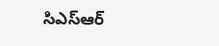సిఎస్ఆర్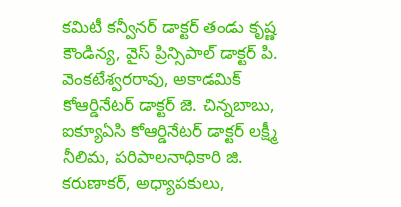కమిటీ కన్వీనర్ డాక్టర్ తండు కృష్ణ కౌండిన్య, వైస్ ప్రిన్సిపాల్ డాక్టర్ పి. వెంకటేశ్వరరావు, అకాడమిక్ కోఆర్డినేటర్ డాక్టర్ జె. చిన్నబాబు, ఐక్యూఏసి కోఆర్డినేటర్ డాక్టర్ లక్ష్మీ నీలిమ, పరిపాలనాధికారి జి. కరుణాకర్, అధ్యాపకులు,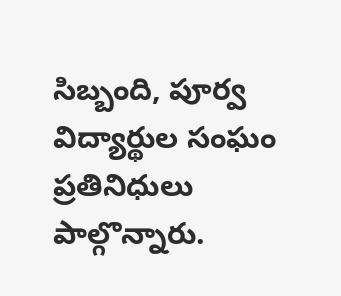సిబ్బంది, పూర్వ విద్యార్థుల సంఘం ప్రతినిధులు పాల్గొన్నారు.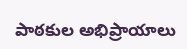పాఠకుల అభిప్రాయాలు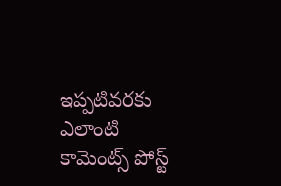ఇప్పటివరకు ఎలాంటి కామెంట్స్ పోస్ట్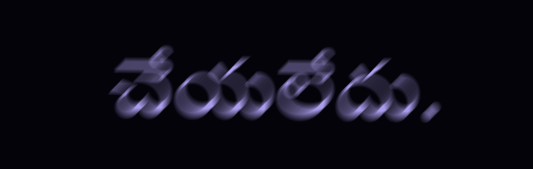చేయలేదు.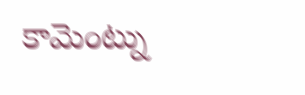కామెంట్ను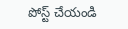పోస్ట్ చేయండి